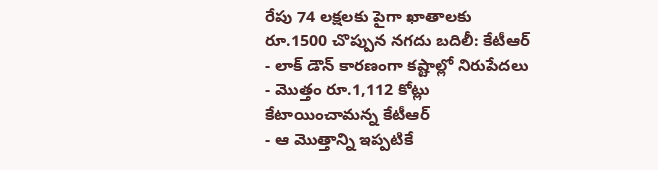రేపు 74 లక్షలకు పైగా ఖాతాలకు రూ.1500 చొప్పున నగదు బదిలీ: కేటీఆర్
- లాక్ డౌన్ కారణంగా కష్టాల్లో నిరుపేదలు
- మొత్తం రూ.1,112 కోట్లు కేటాయించామన్న కేటీఆర్
- ఆ మొత్తాన్ని ఇప్పటికే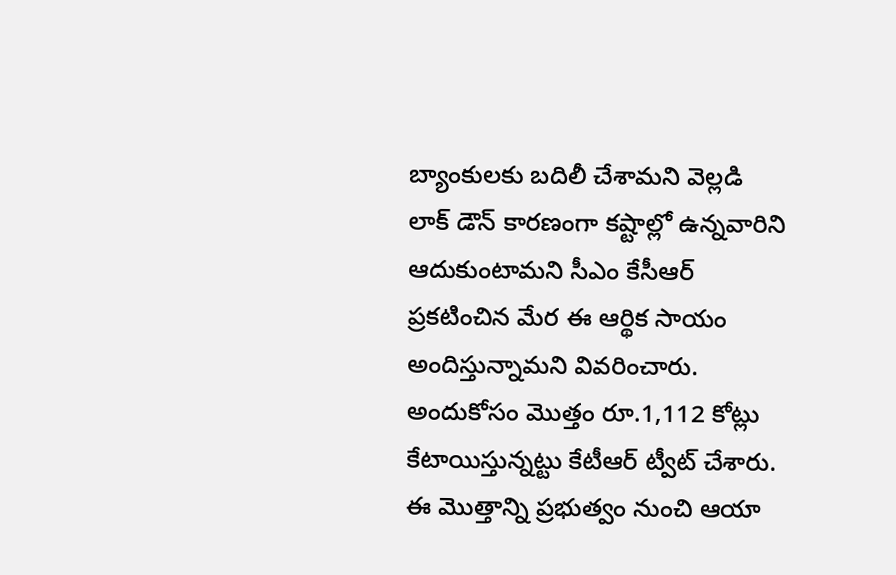బ్యాంకులకు బదిలీ చేశామని వెల్లడి
లాక్ డౌన్ కారణంగా కష్టాల్లో ఉన్నవారిని ఆదుకుంటామని సీఎం కేసీఆర్ ప్రకటించిన మేర ఈ ఆర్థిక సాయం అందిస్తున్నామని వివరించారు. అందుకోసం మొత్తం రూ.1,112 కోట్లు కేటాయిస్తున్నట్టు కేటీఆర్ ట్వీట్ చేశారు. ఈ మొత్తాన్ని ప్రభుత్వం నుంచి ఆయా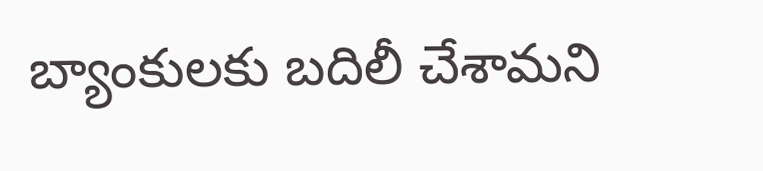బ్యాంకులకు బదిలీ చేశామని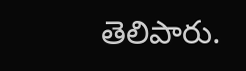తెలిపారు.